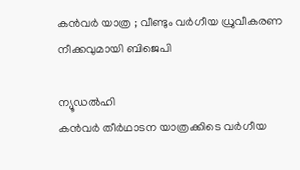കൻവർ യാത്ര ; വീണ്ടും വർഗീയ ധ്രുവീകരണ നീക്കവുമായി ബിജെപി

ന്യൂഡൽഹി
കൻവർ തീർഥാടന യാത്രക്കിടെ വർഗീയ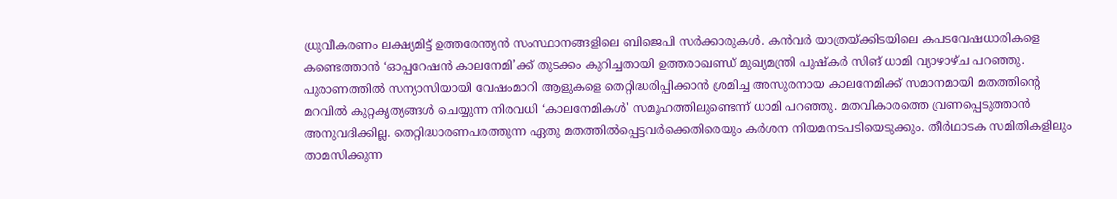ധ്രുവീകരണം ലക്ഷ്യമിട്ട് ഉത്തരേന്ത്യൻ സംസ്ഥാനങ്ങളിലെ ബിജെപി സർക്കാരുകൾ. കൻവർ യാത്രയ്ക്കിടയിലെ കപടവേഷധാരികളെ കണ്ടെത്താൻ ‘ഓപ്പറേഷൻ കാലനേമി’ക്ക് തുടക്കം കുറിച്ചതായി ഉത്തരാഖണ്ഡ് മുഖ്യമന്ത്രി പുഷ്കർ സിങ് ധാമി വ്യാഴാഴ്ച പറഞ്ഞു.
പുരാണത്തിൽ സന്യാസിയായി വേഷംമാറി ആളുകളെ തെറ്റിദ്ധരിപ്പിക്കാൻ ശ്രമിച്ച അസുരനായ കാലനേമിക്ക് സമാനമായി മതത്തിന്റെ മറവിൽ കുറ്റകൃത്യങ്ങൾ ചെയ്യുന്ന നിരവധി ‘കാലനേമികൾ' സമൂഹത്തിലുണ്ടെന്ന് ധാമി പറഞ്ഞു. മതവികാരത്തെ വ്രണപ്പെടുത്താൻ അനുവദിക്കില്ല. തെറ്റിദ്ധാരണപരത്തുന്ന ഏതു മതത്തിൽപ്പെട്ടവർക്കെതിരെയും കർശന നിയമനടപടിയെടുക്കും. തീർഥാടക സമിതികളിലും താമസിക്കുന്ന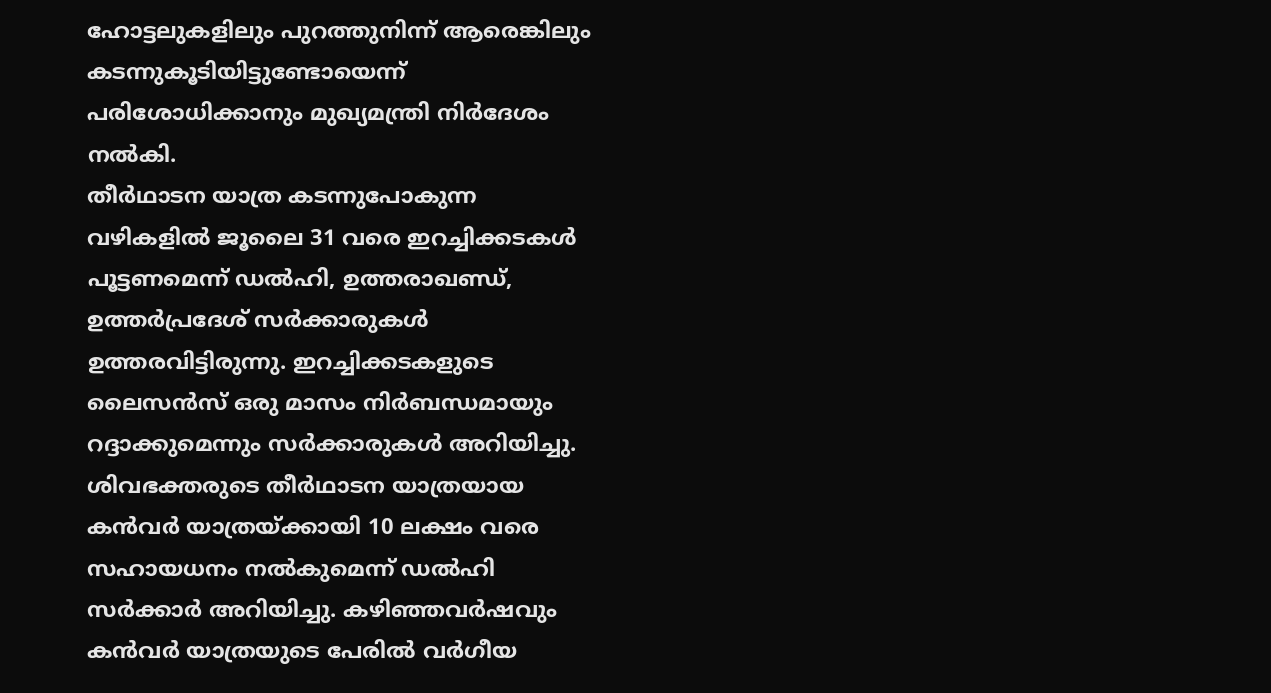ഹോട്ടലുകളിലും പുറത്തുനിന്ന് ആരെങ്കിലും കടന്നുകൂടിയിട്ടുണ്ടോയെന്ന് പരിശോധിക്കാനും മുഖ്യമന്ത്രി നിർദേശം നൽകി.
തീർഥാടന യാത്ര കടന്നുപോകുന്ന വഴികളിൽ ജൂലൈ 31 വരെ ഇറച്ചിക്കടകൾ പൂട്ടണമെന്ന് ഡൽഹി, ഉത്തരാഖണ്ഡ്, ഉത്തർപ്രദേശ് സർക്കാരുകൾ ഉത്തരവിട്ടിരുന്നു. ഇറച്ചിക്കടകളുടെ ലൈസൻസ് ഒരു മാസം നിർബന്ധമായും റദ്ദാക്കുമെന്നും സർക്കാരുകൾ അറിയിച്ചു.
ശിവഭക്തരുടെ തീർഥാടന യാത്രയായ കൻവർ യാത്രയ്ക്കായി 10 ലക്ഷം വരെ സഹായധനം നൽകുമെന്ന് ഡൽഹി സർക്കാർ അറിയിച്ചു. കഴിഞ്ഞവർഷവും കൻവർ യാത്രയുടെ പേരിൽ വർഗീയ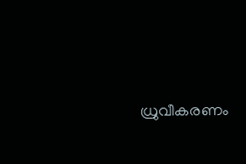ധ്രുവീകരണം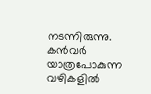നടന്നിരുന്നു. കൻവർ യാത്രപോകുന്ന വഴികളിൽ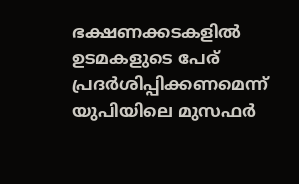ഭക്ഷണക്കടകളിൽ ഉടമകളുടെ പേര് പ്രദർശിപ്പിക്കണമെന്ന് യുപിയിലെ മുസഫർ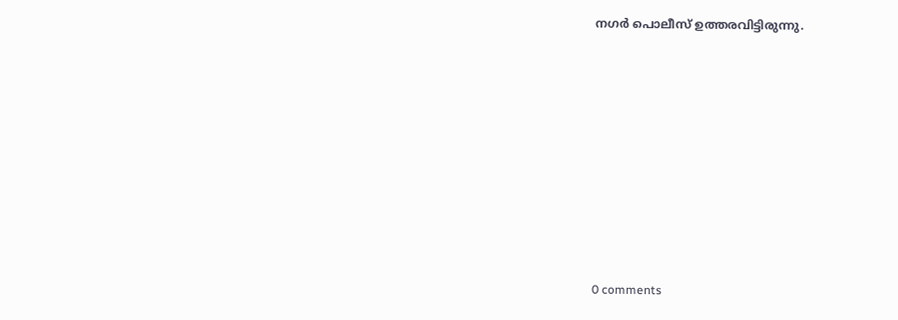നഗർ പൊലീസ് ഉത്തരവിട്ടിരുന്നു.










0 comments